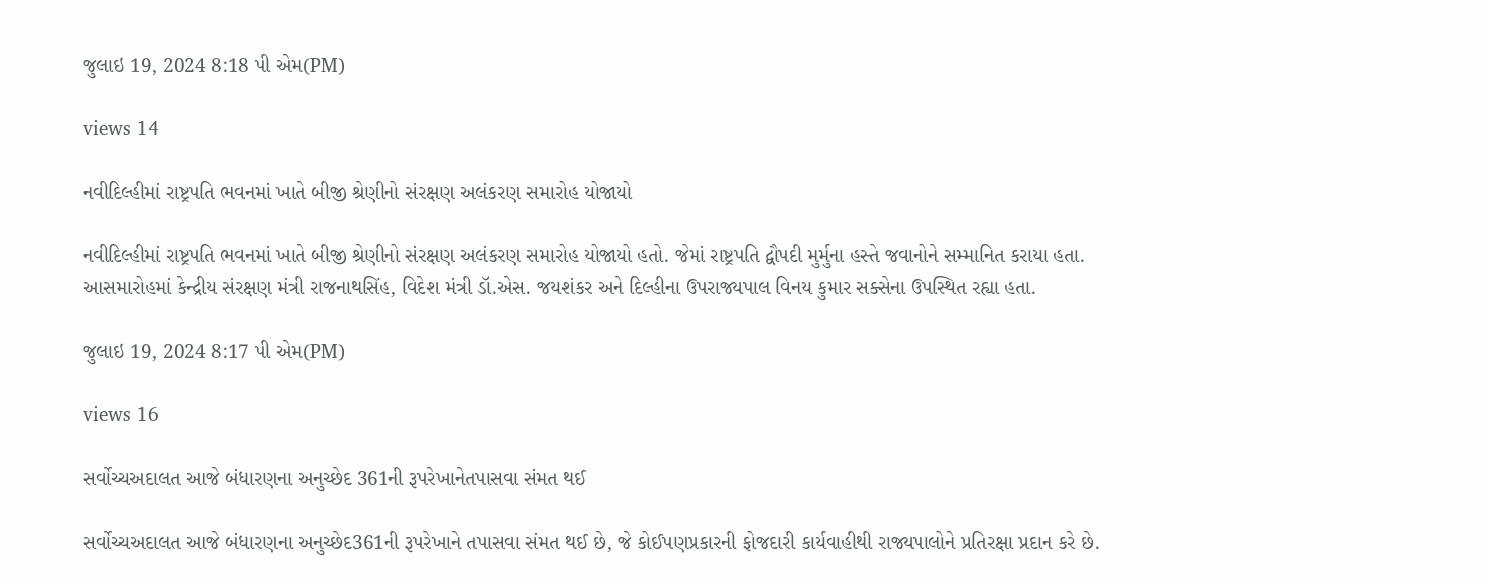જુલાઇ 19, 2024 8:18 પી એમ(PM)

views 14

નવીદિલ્હીમાં રાષ્ટ્રપતિ ભવનમાં ખાતે બીજી શ્રેણીનો સંરક્ષણ અલંકરણ સમારોહ યોજાયો

નવીદિલ્હીમાં રાષ્ટ્રપતિ ભવનમાં ખાતે બીજી શ્રેણીનો સંરક્ષણ અલંકરણ સમારોહ યોજાયો હતો. જેમાં રાષ્ટ્રપતિ દ્વૌપદી મુર્મુના હસ્તે જવાનોને સમ્માનિત કરાયા હતા. આસમારોહમાં કેન્દ્રીય સંરક્ષણ મંત્રી રાજનાથસિંહ, વિદેશ મંત્રી ડૉ.એસ. જયશંકર અને દિલ્હીના ઉપરાજ્યપાલ વિનય કુમાર સક્સેના ઉપસ્થિત રહ્યા હતા.

જુલાઇ 19, 2024 8:17 પી એમ(PM)

views 16

સર્વોચ્ચઅદાલત આજે બંધારણના અનુચ્છેદ 361ની રૂપરેખાનેતપાસવા સંમત થઈ

સર્વોચ્ચઅદાલત આજે બંધારણના અનુચ્છેદ361ની રૂપરેખાને તપાસવા સંમત થઈ છે, જે કોઈપણપ્રકારની ફોજદારી કાર્યવાહીથી રાજ્યપાલોને પ્રતિરક્ષા પ્રદાન કરે છે.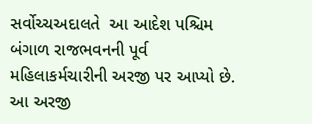સર્વોચ્ચઅદાલતે  આ આદેશ પશ્ચિમ બંગાળ રાજભવનની પૂર્વ મહિલાકર્મચારીની અરજી પર આપ્યો છે. આ અરજી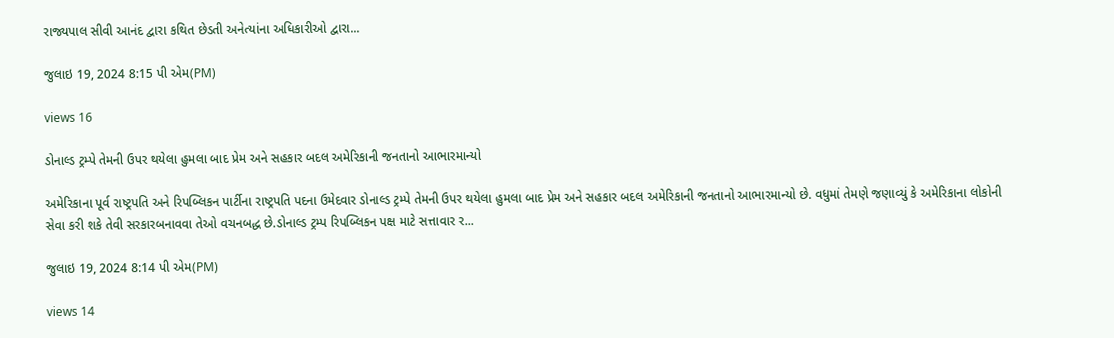રાજ્યપાલ સીવી આનંદ દ્વારા કથિત છેડતી અનેત્યાંના અધિકારીઓ દ્વારા...

જુલાઇ 19, 2024 8:15 પી એમ(PM)

views 16

ડોનાલ્ડ ટ્રમ્પે તેમની ઉપર થયેલા હુમલા બાદ પ્રેમ અને સહકાર બદલ અમેરિકાની જનતાનો આભારમાન્યો

અમેરિકાના પૂર્વ રાષ્ટ્રપતિ અને રિપબ્લિકન પાર્ટીના રાષ્ટ્રપતિ પદના ઉમેદવાર ડોનાલ્ડ ટ્રમ્પે તેમની ઉપર થયેલા હુમલા બાદ પ્રેમ અને સહકાર બદલ અમેરિકાની જનતાનો આભારમાન્યો છે. વધુમાં તેમણે જણાવ્યું કે અમેરિકાના લોકોની સેવા કરી શકે તેવી સરકારબનાવવા તેઓ વચનબદ્ધ છે.ડોનાલ્ડ ટ્રમ્પ રિપબ્લિકન પક્ષ માટે સત્તાવાર ર...

જુલાઇ 19, 2024 8:14 પી એમ(PM)

views 14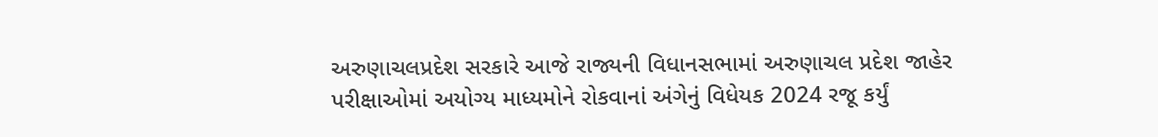અરુણાચલપ્રદેશ સરકારે આજે રાજ્યની વિધાનસભામાં અરુણાચલ પ્રદેશ જાહેર પરીક્ષાઓમાં અયોગ્ય માધ્યમોને રોકવાનાં અંગેનું વિધેયક 2024 રજૂ કર્યું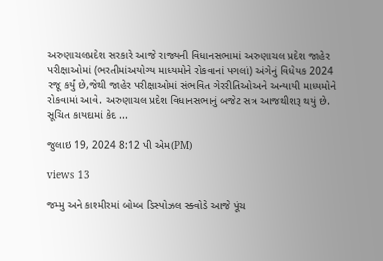અરુણાચલપ્રદેશ સરકારે આજે રાજ્યની વિધાનસભામાં અરુણાચલ પ્રદેશ જાહેર પરીક્ષાઓમાં (ભરતીમાંઅયોગ્ય માધ્યમોને રોકવાનાં પગલાં) અંગેનું વિધેયક 2024 રજૂ કર્યું છે,જેથી જાહેર પરીક્ષાઓમાં સંભવિત ગેરરીતિઓઅને અન્યાયી માધ્યમોને રોકવામાં આવે. અરુણાચલ પ્રદેશ વિધાનસભાનું બજેટ સત્ર આજથીશરૂ થયું છે. સૂચિત કાયદામાં કેદ ...

જુલાઇ 19, 2024 8:12 પી એમ(PM)

views 13

જમ્મુ અને કાશ્મીરમાં બોમ્બ ડિસ્પોઝલ સ્ક્વોડે આજે પૂંચ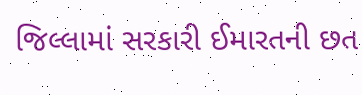જિલ્લામાં સરકારી ઈમારતની છત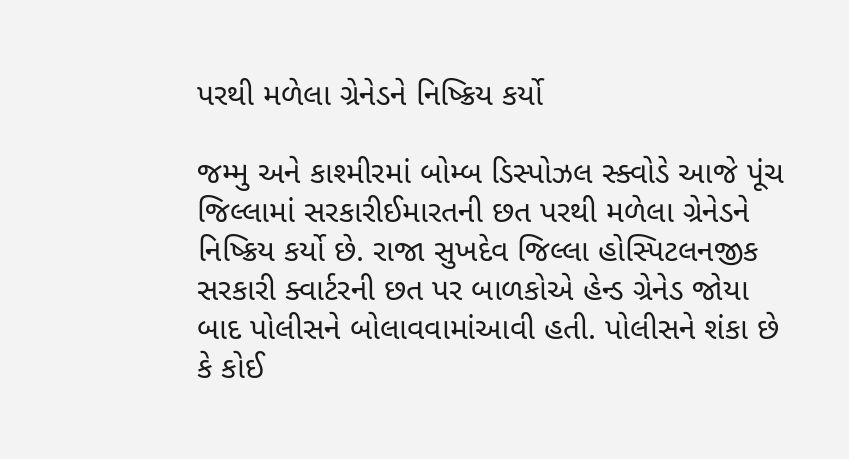પરથી મળેલા ગ્રેનેડને નિષ્ક્રિય કર્યો

જમ્મુ અને કાશ્મીરમાં બોમ્બ ડિસ્પોઝલ સ્ક્વોડે આજે પૂંચ જિલ્લામાં સરકારીઈમારતની છત પરથી મળેલા ગ્રેનેડને નિષ્ક્રિય કર્યો છે. રાજા સુખદેવ જિલ્લા હોસ્પિટલનજીક સરકારી ક્વાર્ટરની છત પર બાળકોએ હેન્ડ ગ્રેનેડ જોયા બાદ પોલીસને બોલાવવામાંઆવી હતી. પોલીસને શંકા છે કે કોઈ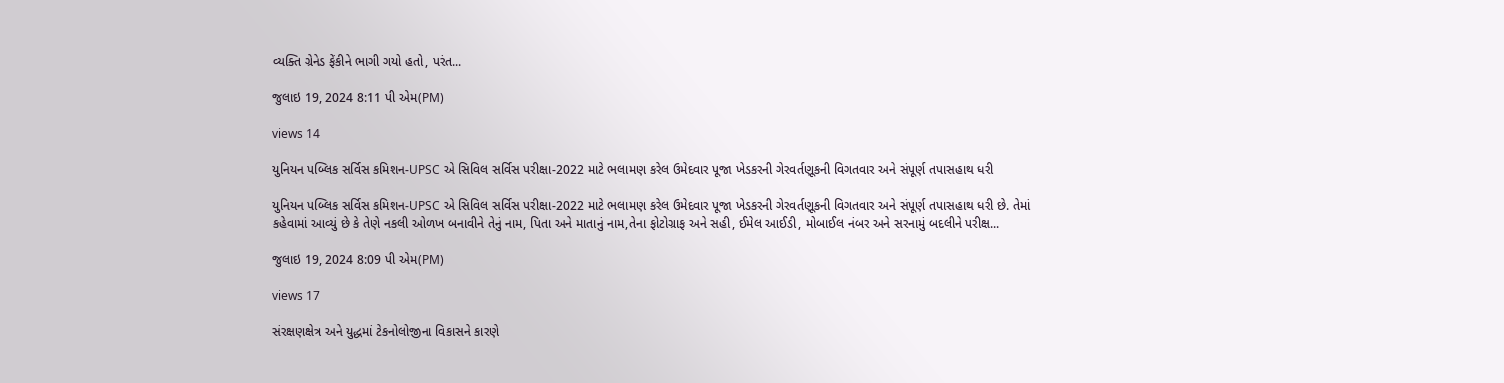વ્યક્તિ ગ્રેનેડ ફેંકીને ભાગી ગયો હતો, પરંત...

જુલાઇ 19, 2024 8:11 પી એમ(PM)

views 14

યુનિયન પબ્લિક સર્વિસ કમિશન-UPSC એ સિવિલ સર્વિસ પરીક્ષા-2022 માટે ભલામણ કરેલ ઉમેદવાર પૂજા ખેડકરની ગેરવર્તણૂકની વિગતવાર અને સંપૂર્ણ તપાસહાથ ધરી

યુનિયન પબ્લિક સર્વિસ કમિશન-UPSC એ સિવિલ સર્વિસ પરીક્ષા-2022 માટે ભલામણ કરેલ ઉમેદવાર પૂજા ખેડકરની ગેરવર્તણૂકની વિગતવાર અને સંપૂર્ણ તપાસહાથ ધરી છે. તેમાં કહેવામાં આવ્યું છે કે તેણે નકલી ઓળખ બનાવીને તેનું નામ, પિતા અને માતાનું નામ,તેના ફોટોગ્રાફ અને સહી, ઈમેલ આઈડી, મોબાઈલ નંબર અને સરનામું બદલીને પરીક્ષ...

જુલાઇ 19, 2024 8:09 પી એમ(PM)

views 17

સંરક્ષણક્ષેત્ર અને યુદ્ધમાં ટેકનોલોજીના વિકાસને કારણે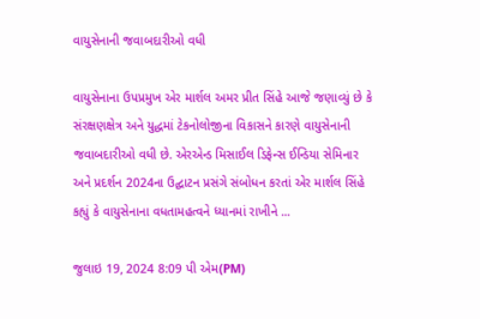વાયુસેનાની જવાબદારીઓ વધી

વાયુસેનાના ઉપપ્રમુખ એર માર્શલ અમર પ્રીત સિંહે આજે જણાવ્યું છે કે સંરક્ષણક્ષેત્ર અને યુદ્ધમાં ટેકનોલોજીના વિકાસને કારણે વાયુસેનાની જવાબદારીઓ વધી છે. એરએન્ડ મિસાઈલ ડિફેન્સ ઈન્ડિયા સેમિનાર અને પ્રદર્શન 2024ના ઉદ્ઘાટન પ્રસંગે સંબોધન કરતાં એર માર્શલ સિંહે કહ્યું કે વાયુસેનાના વધતામહત્વને ધ્યાનમાં રાખીને ...

જુલાઇ 19, 2024 8:09 પી એમ(PM)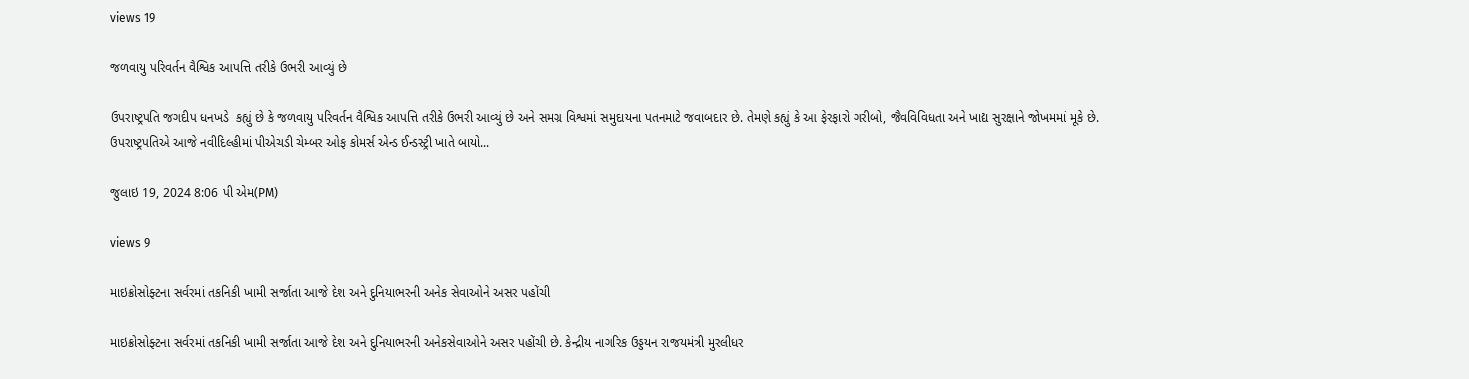views 19

જળવાયુ પરિવર્તન વૈશ્વિક આપત્તિ તરીકે ઉભરી આવ્યું છે

ઉપરાષ્ટ્રપતિ જગદીપ ધનખડે  કહ્યું છે કે જળવાયુ પરિવર્તન વૈશ્વિક આપત્તિ તરીકે ઉભરી આવ્યું છે અને સમગ્ર વિશ્વમાં સમુદાયના પતનમાટે જવાબદાર છે. તેમણે કહ્યું કે આ ફેરફારો ગરીબો, જૈવવિવિધતા અને ખાદ્ય સુરક્ષાને જોખમમાં મૂકે છે. ઉપરાષ્ટ્રપતિએ આજે નવીદિલ્હીમાં પીએચડી ચેમ્બર ઓફ કોમર્સ એન્ડ ઈન્ડસ્ટ્રી ખાતે બાયો...

જુલાઇ 19, 2024 8:06 પી એમ(PM)

views 9

માઇક્રોસોફ્ટના સર્વરમાં તકનિકી ખામી સર્જાતા આજે દેશ અને દુનિયાભરની અનેક સેવાઓને અસર પહોંચી

માઇક્રોસોફ્ટના સર્વરમાં તકનિકી ખામી સર્જાતા આજે દેશ અને દુનિયાભરની અનેકસેવાઓને અસર પહોંચી છે. કેન્દ્રીય નાગરિક ઉડ્ડયન રાજયમંત્રી મુરલીધર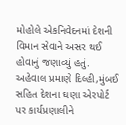મોહોલે એકનિવેદનમાં દેશની વિમાન સેવાને અસર થઈ હોવાનું જણાવ્યું હતું. અહેવાલ પ્રમાણે દિલ્હી,મુંબઈ સહિત દેશના ઘણા એરપોર્ટ પર કાર્યપ્રણાલીને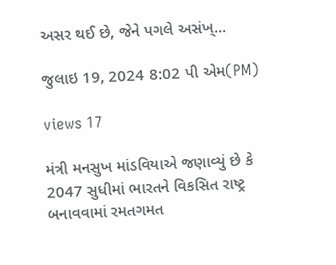અસર થઈ છે, જેને પગલે અસંખ્...

જુલાઇ 19, 2024 8:02 પી એમ(PM)

views 17

મંત્રી મનસુખ માંડવિયાએ જણાવ્યું છે કે 2047 સુધીમાં ભારતને વિકસિત રાષ્ટ્ર બનાવવામાં રમતગમત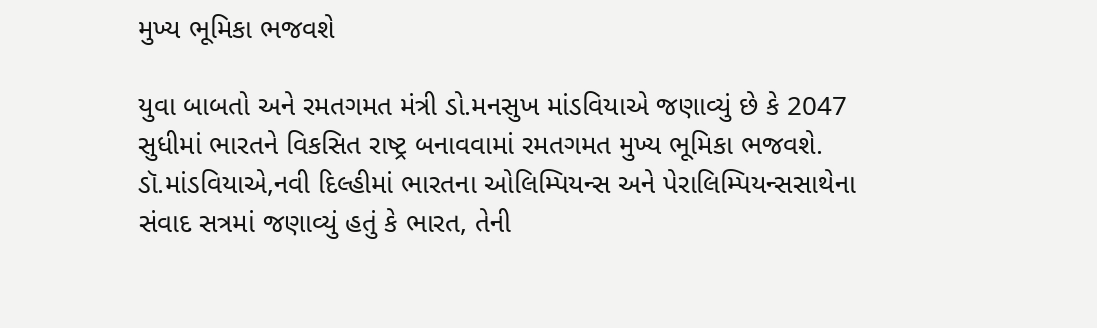મુખ્ય ભૂમિકા ભજવશે

યુવા બાબતો અને રમતગમત મંત્રી ડો.મનસુખ માંડવિયાએ જણાવ્યું છે કે 2047 સુધીમાં ભારતને વિકસિત રાષ્ટ્ર બનાવવામાં રમતગમત મુખ્ય ભૂમિકા ભજવશે. ડૉ.માંડવિયાએ,નવી દિલ્હીમાં ભારતના ઓલિમ્પિયન્સ અને પેરાલિમ્પિયન્સસાથેના સંવાદ સત્રમાં જણાવ્યું હતું કે ભારત, તેની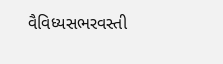વૈવિધ્યસભરવસ્તી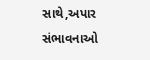સાથે,અપાર સંભાવનાઓ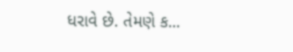ધરાવે છે. તેમણે ક...